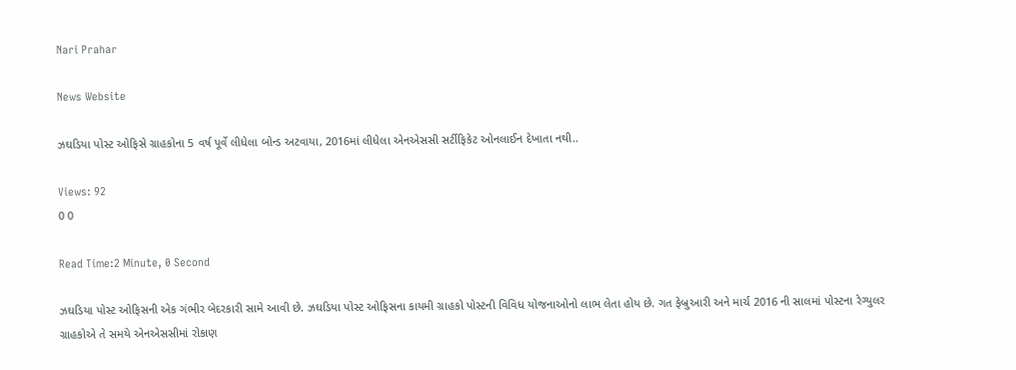Nari Prahar

News Website

ઝઘડિયા પોસ્ટ ઓફિસે ગ્રાહકોના 5 વર્ષ પૂર્વે લીધેલા બોન્ડ અટવાયા, 2016માં લીધેલા એનએસસી સર્ટીફિકેટ ઓનલાઈન દેખાતા નથી..

Views: 92
0 0

Read Time:2 Minute, 0 Second

ઝઘડિયા પોસ્ટ ઓફિસની એક ગંભીર બેદરકારી સામે આવી છે. ઝઘડિયા પોસ્ટ ઓફિસના કાયમી ગ્રાહકો પોસ્ટની વિવિધ યોજનાઓનો લાભ લેતા હોય છે. ગત ફેબ્રુઆરી અને માર્ચ 2016 ની સાલમાં પોસ્ટના રેગ્યુલર ગ્રાહકોએ તે સમયે એનએસસીમાં રોકાણ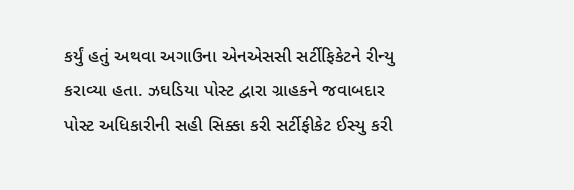કર્યું હતું અથવા અગાઉના એનએસસી સર્ટીફિકેટને રીન્યુ કરાવ્યા હતા. ઝઘડિયા પોસ્ટ દ્વારા ગ્રાહકને જવાબદાર પોસ્ટ અધિકારીની સહી સિક્કા કરી સર્ટીફીકેટ ઈસ્યુ કરી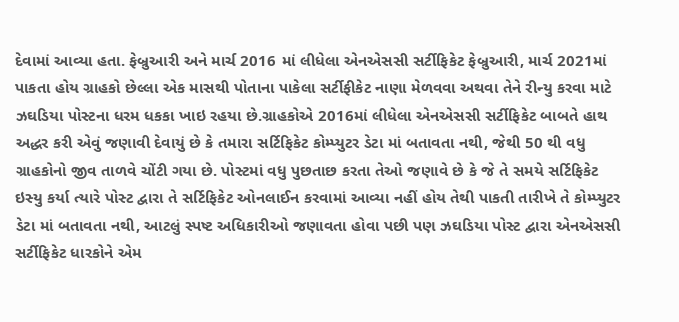દેવામાં આવ્યા હતા. ફેબ્રુઆરી અને માર્ચ 2016 માં લીધેલા એનએસસી સર્ટીફિકેટ ફેબ્રુઆરી, માર્ચ 2021માં પાકતા હોય ગ્રાહકો છેલ્લા એક માસથી પોતાના પાકેલા સર્ટીફીકેટ નાણા મેળવવા અથવા તેને રીન્યુ કરવા માટે ઝઘડિયા પોસ્ટના ધરમ ધકકા ખાઇ રહયા છે.ગ્રાહકોએ 2016માં લીધેલા એનએસસી સર્ટીફિકેટ બાબતે હાથ અદ્ધર કરી એવું જણાવી દેવાયું છે કે તમારા સર્ટિફિકેટ કોમ્પ્યુટર ડેટા માં બતાવતા નથી, જેથી 50 થી વધુ ગ્રાહકોનો જીવ તાળવે ચોંટી ગયા છે. પોસ્ટમાં વધુ પુછતાછ કરતા તેઓ જણાવે છે કે જે તે સમયે સર્ટિફિકેટ ઇસ્યુ કર્યા ત્યારે પોસ્ટ દ્વારા તે સર્ટિફિકેટ ઓનલાઈન કરવામાં આવ્યા નહીં હોય તેથી પાકતી તારીખે તે કોમ્પ્યુટર ડેટા માં બતાવતા નથી, આટલું સ્પષ્ટ અધિકારીઓ જણાવતા હોવા પછી પણ ઝઘડિયા પોસ્ટ દ્વારા એનએસસી સર્ટીફિકેટ ધારકોને એમ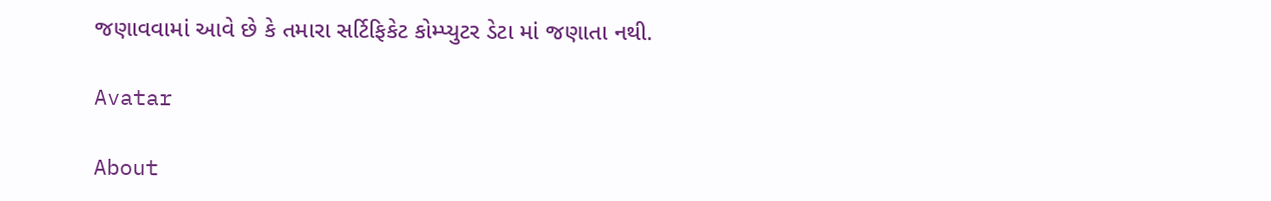જણાવવામાં આવે છે કે તમારા સર્ટિફિકેટ કોમ્પ્યુટર ડેટા માં જણાતા નથી.

Avatar

About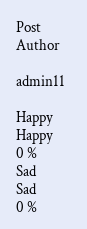Post Author

admin11

Happy
Happy
0 %
Sad
Sad
0 %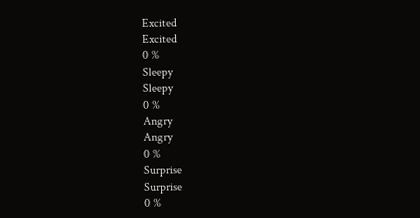Excited
Excited
0 %
Sleepy
Sleepy
0 %
Angry
Angry
0 %
Surprise
Surprise
0 %